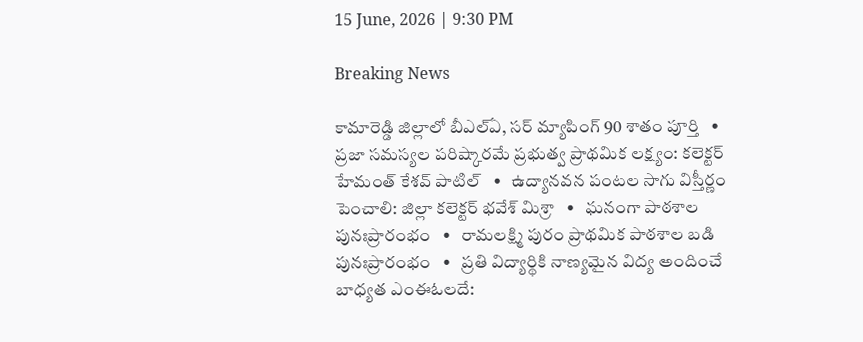15 June, 2026 | 9:30 PM

Breaking News

కామారెడ్డి జిల్లాలో బీఎల్ఏ, సర్ మ్యాపింగ్ 90 శాతం పూర్తి   •   ప్రజా సమస్యల పరిష్కారమే ప్రభుత్వ ప్రాథమిక లక్ష్యం: కలెక్టర్ హేమంత్ కేశవ్ పాటిల్   •   ఉద్యానవన పంటల సాగు విస్తీర్ణం పెంచాలి: జిల్లా కలెక్టర్ భవేశ్ మిశ్రా   •   ఘనంగా పాఠశాల పునఃప్రారంభం   •   రామలక్ష్మి పురం ప్రాథమిక పాఠశాల బడి పునఃప్రారంభం   •   ప్రతి విద్యార్థికి నాణ్యమైన విద్య అందించే బాధ్యత ఎంఈఓలదే: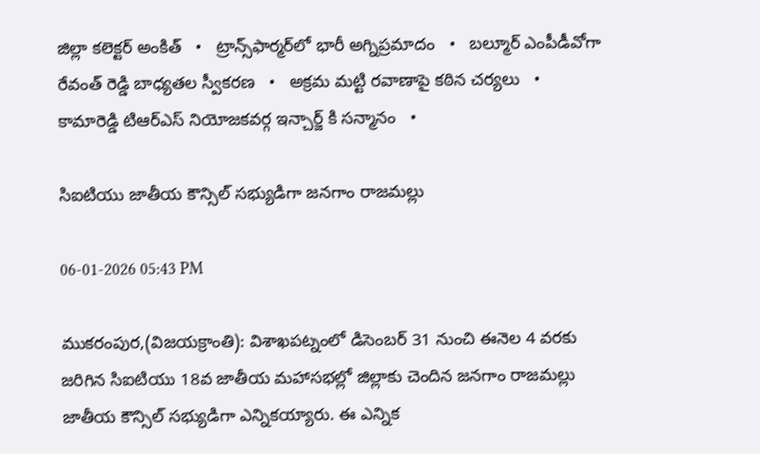జిల్లా కలెక్టర్ అంకిత్   •   ట్రాన్స్‌ఫార్మర్‌లో భారీ అగ్నిప్రమాదం   •   బల్మూర్ ఎంపీడీవోగా రేవంత్ రెడ్డి బాధ్యతల స్వీకరణ   •   అక్రమ మట్టి రవాణాపై కఠిన చర్యలు   •   కామారెడ్డి టిఆర్ఎస్ నియోజకవర్గ ఇన్చార్జ్ కి సన్మానం   •

సిఐటియు జాతీయ కౌన్సిల్ సభ్యుడిగా జనగాం రాజమల్లు

06-01-2026 05:43 PM

ముకరంపుర,(విజయక్రాంతి): విశాఖపట్నంలో డిసెంబర్ 31 నుంచి ఈనెల 4 వరకు జరిగిన సిఐటియు 18వ జాతీయ మహాసభల్లో జిల్లాకు చెందిన జనగాం రాజమల్లు జాతీయ కౌన్సిల్ సభ్యుడిగా ఎన్నికయ్యారు. ఈ ఎన్నిక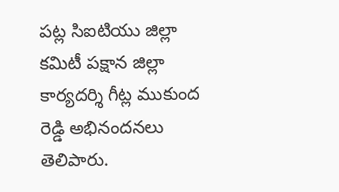పట్ల సిఐటియు జిల్లా కమిటీ పక్షాన జిల్లా కార్యదర్శి గీట్ల ముకుంద రెడ్డి అభినందనలు తెలిపారు.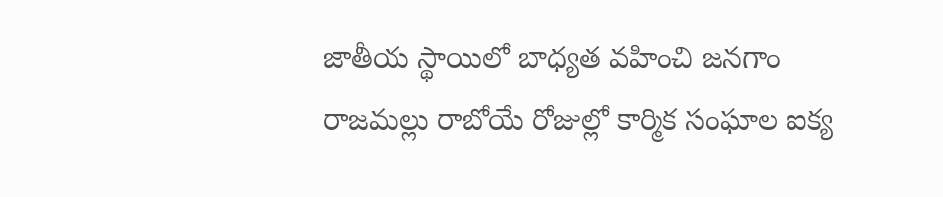జాతీయ స్థాయిలో బాధ్యత వహించి జనగాం రాజమల్లు రాబోయే రోజుల్లో కార్మిక సంఘాల ఐక్య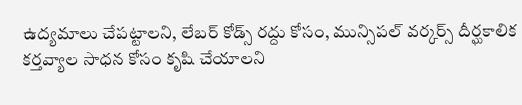ఉద్యమాలు చేపట్టాలని, లేబర్ కోడ్స్ రద్దు కోసం, మున్సిపల్ వర్కర్స్ దీర్ఘకాలిక కర్తవ్యాల సాధన కోసం కృషి చేయాలని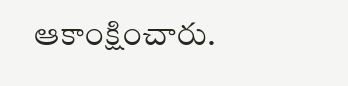ఆకాంక్షించారు.